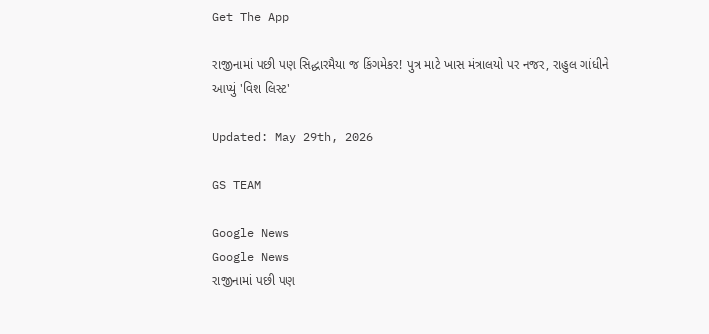Get The App

રાજીનામાં પછી પણ સિદ્ધારમૈયા જ કિંગમેકર! પુત્ર માટે ખાસ મંત્રાલયો પર નજર, રાહુલ ગાંધીને આપ્યું 'વિશ લિસ્ટ'

Updated: May 29th, 2026

GS TEAM

Google News
Google News
રાજીનામાં પછી પણ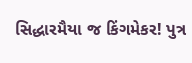સિદ્ધારમૈયા જ કિંગમેકર! પુત્ર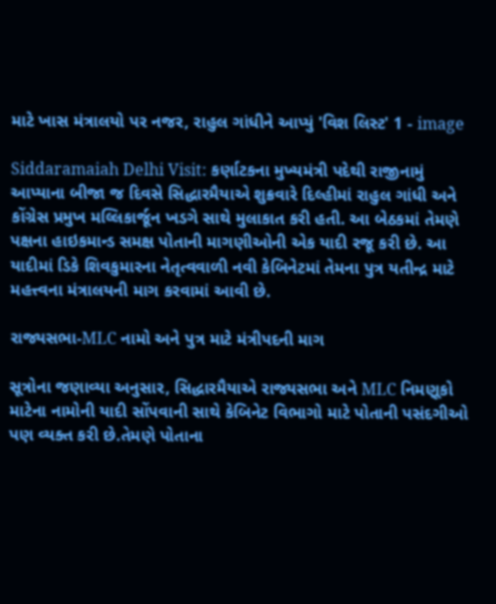માટે ખાસ મંત્રાલયો પર નજર, રાહુલ ગાંધીને આપ્યું 'વિશ લિસ્ટ' 1 - image

Siddaramaiah Delhi Visit: કર્ણાટકના મુખ્યમંત્રી પદેથી રાજીનામું આપ્યાના બીજા જ દિવસે સિદ્ધારમૈયાએ શુક્રવારે દિલ્હીમાં રાહુલ ગાંધી અને કોંગ્રેસ પ્રમુખ મલ્લિકાર્જૂન ખડગે સાથે મુલાકાત કરી હતી. આ બેઠકમાં તેમણે પક્ષના હાઇકમાન્ડ સમક્ષ પોતાની માગણીઓની એક યાદી રજૂ કરી છે. આ યાદીમાં ડિકે શિવકુમારના નેતૃત્વવાળી નવી કેબિનેટમાં તેમના પુત્ર યતીન્દ્ર માટે મહત્ત્વના મંત્રાલયની માગ કરવામાં આવી છે.

રાજ્યસભા-MLC નામો અને પુત્ર માટે મંત્રીપદની માગ

સૂત્રોના જણાવ્યા અનુસાર, સિદ્ધારમૈયાએ રાજ્યસભા અને MLC નિમણૂકો માટેના નામોની યાદી સોંપવાની સાથે કેબિનેટ વિભાગો માટે પોતાની પસંદગીઓ પણ વ્યક્ત કરી છે.તેમણે પોતાના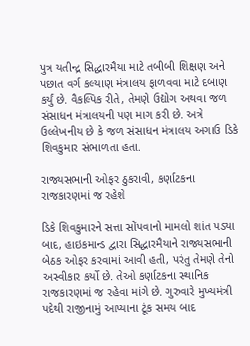પુત્ર યતીન્દ્ર સિદ્ધારમૈયા માટે તબીબી શિક્ષણ અને પછાત વર્ગ કલ્યાણ મંત્રાલય ફાળવવા માટે દબાણ કર્યું છે. વૈકલ્પિક રીતે, તેમણે ઉદ્યોગ અથવા જળ સંસાધન મંત્રાલયની પણ માગ કરી છે. અત્રે ઉલ્લેખનીય છે કે જળ સંસાધન મંત્રાલય અગાઉ ડિકે શિવકુમાર સંભાળતા હતા.

રાજ્યસભાની ઓફર ઠુકરાવી, કર્ણાટકના રાજકારણમાં જ રહેશે

ડિકે શિવકુમારને સત્તા સોંપવાનો મામલો શાંત પડ્યા બાદ, હાઇકમાન્ડ દ્વારા સિદ્ધારમૈયાને રાજ્યસભાની બેઠક ઓફર કરવામાં આવી હતી, પરંતુ તેમણે તેનો અસ્વીકાર કર્યો છે. તેઓ કર્ણાટકના સ્થાનિક રાજકારણમાં જ રહેવા માંગે છે. ગુરુવારે મુખ્યમંત્રી પદેથી રાજીનામું આપ્યાના ટૂંક સમય બાદ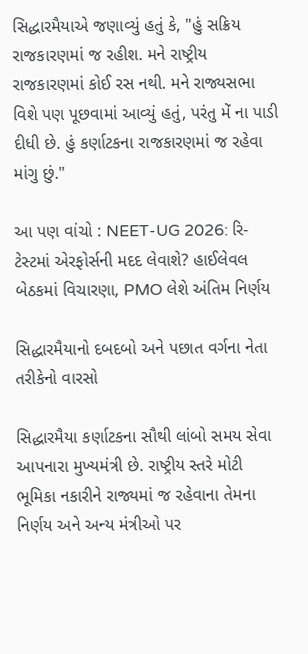સિદ્ધારમૈયાએ જણાવ્યું હતું કે, "હું સક્રિય રાજકારણમાં જ રહીશ. મને રાષ્ટ્રીય રાજકારણમાં કોઈ રસ નથી. મને રાજ્યસભા વિશે પણ પૂછવામાં આવ્યું હતું, પરંતુ મેં ના પાડી દીધી છે. હું કર્ણાટકના રાજકારણમાં જ રહેવા માંગુ છું."

આ પણ વાંચો : NEET-UG 2026: રિ-ટેસ્ટમાં એરફોર્સની મદદ લેવાશે? હાઈલેવલ બેઠકમાં વિચારણા, PMO લેશે અંતિમ નિર્ણય

સિદ્ધારમૈયાનો દબદબો અને પછાત વર્ગના નેતા તરીકેનો વારસો

સિદ્ધારમૈયા કર્ણાટકના સૌથી લાંબો સમય સેવા આપનારા મુખ્યમંત્રી છે. રાષ્ટ્રીય સ્તરે મોટી ભૂમિકા નકારીને રાજ્યમાં જ રહેવાના તેમના નિર્ણય અને અન્ય મંત્રીઓ પર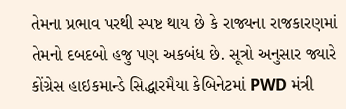તેમના પ્રભાવ પરથી સ્પષ્ટ થાય છે કે રાજ્યના રાજકારણમાં તેમનો દબદબો હજુ પણ અકબંધ છે. સૂત્રો અનુસાર જ્યારે કોંગ્રેસ હાઇકમાન્ડે સિદ્ધારમૈયા કેબિનેટમાં PWD મંત્રી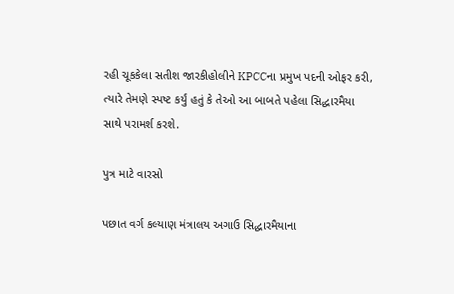રહી ચૂકકેલા સતીશ જારકીહોલીને KPCCના પ્રમુખ પદની ઓફર કરી, ત્યારે તેમણે સ્પષ્ટ કર્યું હતું કે તેઓ આ બાબતે પહેલા સિદ્ધારમૈયા સાથે પરામર્શ કરશે.

પુત્ર માટે વારસો

પછાત વર્ગ કલ્યાણ મંત્રાલય અગાઉ સિદ્ધારમૈયાના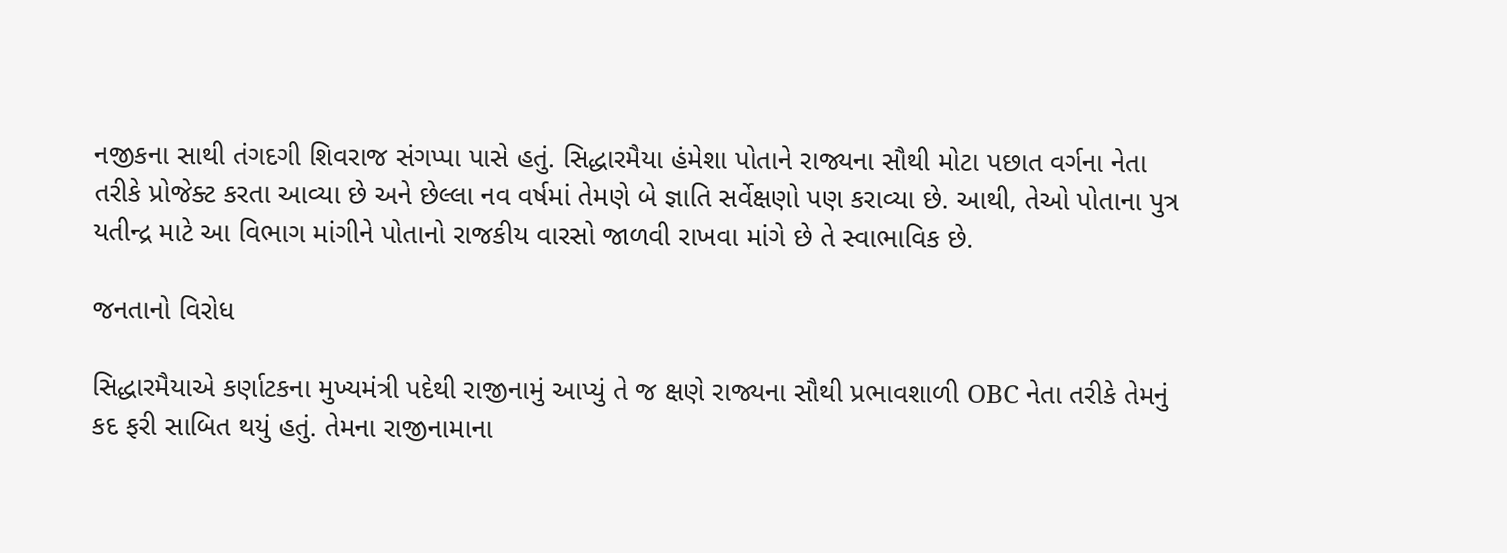નજીકના સાથી તંગદગી શિવરાજ સંગપ્પા પાસે હતું. સિદ્ધારમૈયા હંમેશા પોતાને રાજ્યના સૌથી મોટા પછાત વર્ગના નેતા તરીકે પ્રોજેક્ટ કરતા આવ્યા છે અને છેલ્લા નવ વર્ષમાં તેમણે બે જ્ઞાતિ સર્વેક્ષણો પણ કરાવ્યા છે. આથી, તેઓ પોતાના પુત્ર યતીન્દ્ર માટે આ વિભાગ માંગીને પોતાનો રાજકીય વારસો જાળવી રાખવા માંગે છે તે સ્વાભાવિક છે.

જનતાનો વિરોધ

સિદ્ધારમૈયાએ કર્ણાટકના મુખ્યમંત્રી પદેથી રાજીનામું આપ્યું તે જ ક્ષણે રાજ્યના સૌથી પ્રભાવશાળી OBC નેતા તરીકે તેમનું કદ ફરી સાબિત થયું હતું. તેમના રાજીનામાના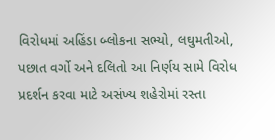વિરોધમાં અહિંડા બ્લોકના સભ્યો, લઘુમતીઓ, પછાત વર્ગો અને દલિતો આ નિર્ણય સામે વિરોધ પ્રદર્શન કરવા માટે અસંખ્ય શહેરોમાં રસ્તા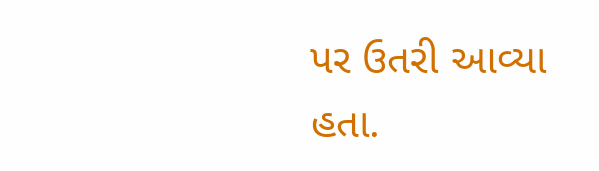પર ઉતરી આવ્યા હતા.